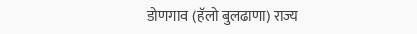डोणगाव (हॅलो बुलढाणा) राज्य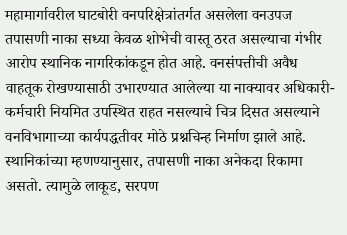महामार्गावरील घाटबोरी वनपरिक्षेत्रांतर्गत असलेला वनउपज तपासणी नाका सध्या केवळ शोभेची वास्तू ठरत असल्याचा गंभीर आरोप स्थानिक नागरिकांकडून होत आहे. वनसंपत्तीची अवैध वाहतूक रोखण्यासाठी उभारण्यात आलेल्या या नाक्यावर अधिकारी-कर्मचारी नियमित उपस्थित राहत नसल्याचे चित्र दिसत असल्याने वनविभागाच्या कार्यपद्धतीवर मोठे प्रश्नचिन्ह निर्माण झाले आहे.
स्थानिकांच्या म्हणण्यानुसार, तपासणी नाका अनेकदा रिकामा असतो. त्यामुळे लाकूड, सरपण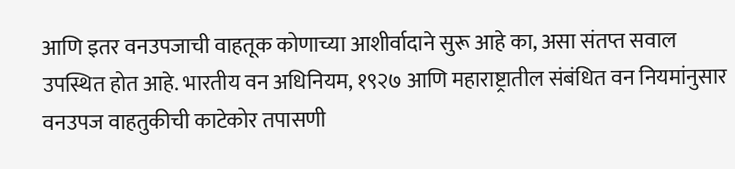आणि इतर वनउपजाची वाहतूक कोणाच्या आशीर्वादाने सुरू आहे का, असा संतप्त सवाल उपस्थित होत आहे. भारतीय वन अधिनियम, १९२७ आणि महाराष्ट्रातील संबंधित वन नियमांनुसार वनउपज वाहतुकीची काटेकोर तपासणी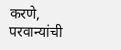करणे, परवान्यांची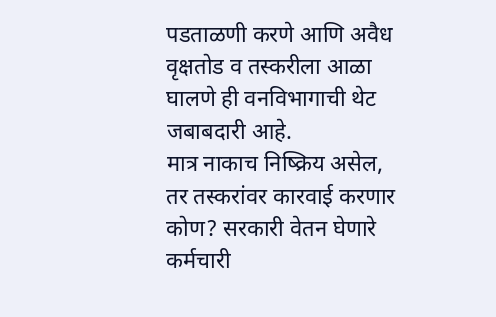पडताळणी करणे आणि अवैध वृक्षतोड व तस्करीला आळा घालणे ही वनविभागाची थेट जबाबदारी आहे.
मात्र नाकाच निष्क्रिय असेल, तर तस्करांवर कारवाई करणार कोण? सरकारी वेतन घेणारे कर्मचारी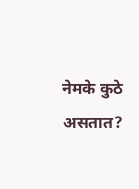नेमके कुठे असतात?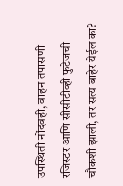उपस्थिती नोंदवही, वाहन तपासणी रजिस्टर आणि सीसीटीव्ही फुटेजची चौकशी झाली, तर सत्य बाहेर येईल का?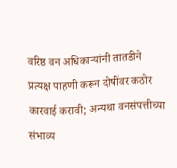वरिष्ठ वन अधिकाऱ्यांनी तातडीने प्रत्यक्ष पाहणी करून दोषींवर कठोर कारवाई करावी; अन्यथा वनसंपत्तीच्या संभाव्य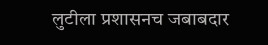लुटीला प्रशासनच जबाबदार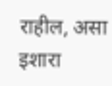राहील, असा इशारा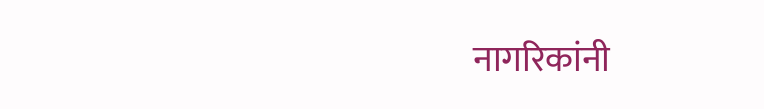नागरिकांनी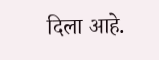दिला आहे.